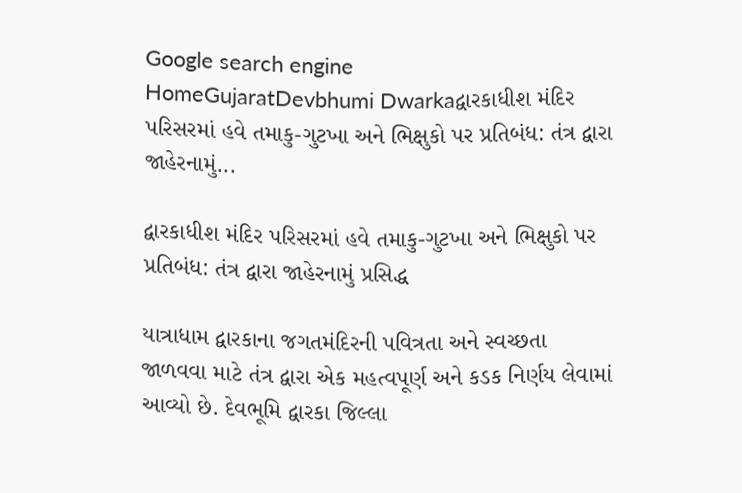Google search engine
HomeGujaratDevbhumi Dwarkaદ્વારકાધીશ મંદિર પરિસરમાં હવે તમાકુ-ગુટખા અને ભિક્ષુકો પર પ્રતિબંધ: તંત્ર દ્વારા જાહેરનામું...

દ્વારકાધીશ મંદિર પરિસરમાં હવે તમાકુ-ગુટખા અને ભિક્ષુકો પર પ્રતિબંધ: તંત્ર દ્વારા જાહેરનામું પ્રસિદ્ધ

યાત્રાધામ દ્વારકાના જગતમંદિરની પવિત્રતા અને સ્વચ્છતા જાળવવા માટે તંત્ર દ્વારા એક મહત્વપૂર્ણ અને કડક નિર્ણય લેવામાં આવ્યો છે. દેવભૂમિ દ્વારકા જિલ્લા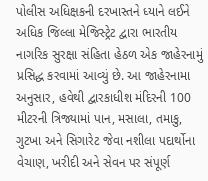પોલીસ અધિક્ષકની દરખાસ્તને ધ્યાને લઈને અધિક જિલ્લા મેજિસ્ટ્રેટ દ્વારા ભારતીય નાગરિક સુરક્ષા સંહિતા હેઠળ એક જાહેરનામું પ્રસિદ્ધ કરવામાં આવ્યું છે. આ જાહેરનામા અનુસાર, હવેથી દ્વારકાધીશ મંદિરની 100 મીટરની ત્રિજ્યામાં પાન, મસાલા, તમાકુ, ગુટખા અને સિગારેટ જેવા નશીલા પદાર્થોના વેચાણ, ખરીદી અને સેવન પર સંપૂર્ણ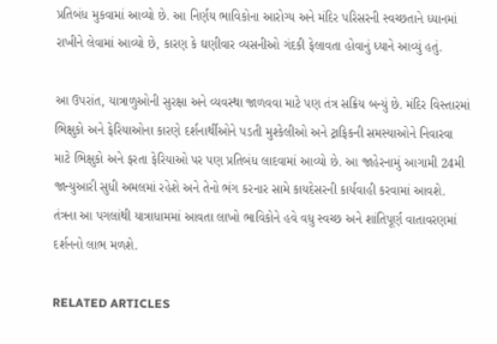પ્રતિબંધ મુકવામાં આવ્યો છે. આ નિર્ણય ભાવિકોના આરોગ્ય અને મંદિર પરિસરની સ્વચ્છતાને ધ્યાનમાં રાખીને લેવામાં આવ્યો છે, કારણ કે ઘણીવાર વ્યસનીઓ ગંદકી ફેલાવતા હોવાનું ધ્યાને આવ્યું હતું.

આ ઉપરાંત, યાત્રાળુઓની સુરક્ષા અને વ્યવસ્થા જાળવવા માટે પણ તંત્ર સક્રિય બન્યું છે. મંદિર વિસ્તારમાં ભિક્ષુકો અને ફેરિયાઓના કારણે દર્શનાર્થીઓને પડતી મુશ્કેલીઓ અને ટ્રાફિકની સમસ્યાઓને નિવારવા માટે ભિક્ષુકો અને ફરતા ફેરિયાઓ પર પણ પ્રતિબંધ લાદવામાં આવ્યો છે. આ જાહેરનામું આગામી 24મી જાન્યુઆરી સુધી અમલમાં રહેશે અને તેનો ભંગ કરનાર સામે કાયદેસરની કાર્યવાહી કરવામાં આવશે. તંત્રના આ પગલાંથી યાત્રાધામમાં આવતા લાખો ભાવિકોને હવે વધુ સ્વચ્છ અને શાંતિપૂર્ણ વાતાવરણમાં દર્શનનો લાભ મળશે.

RELATED ARTICLES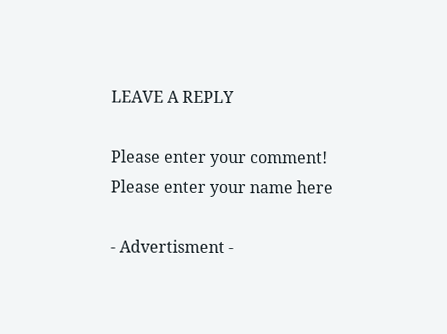LEAVE A REPLY

Please enter your comment!
Please enter your name here

- Advertisment -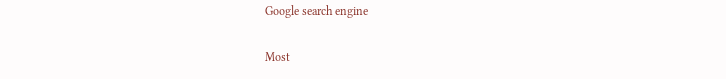Google search engine

Most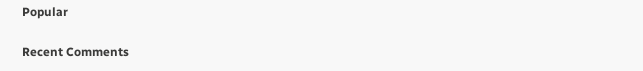Popular

Recent Comments